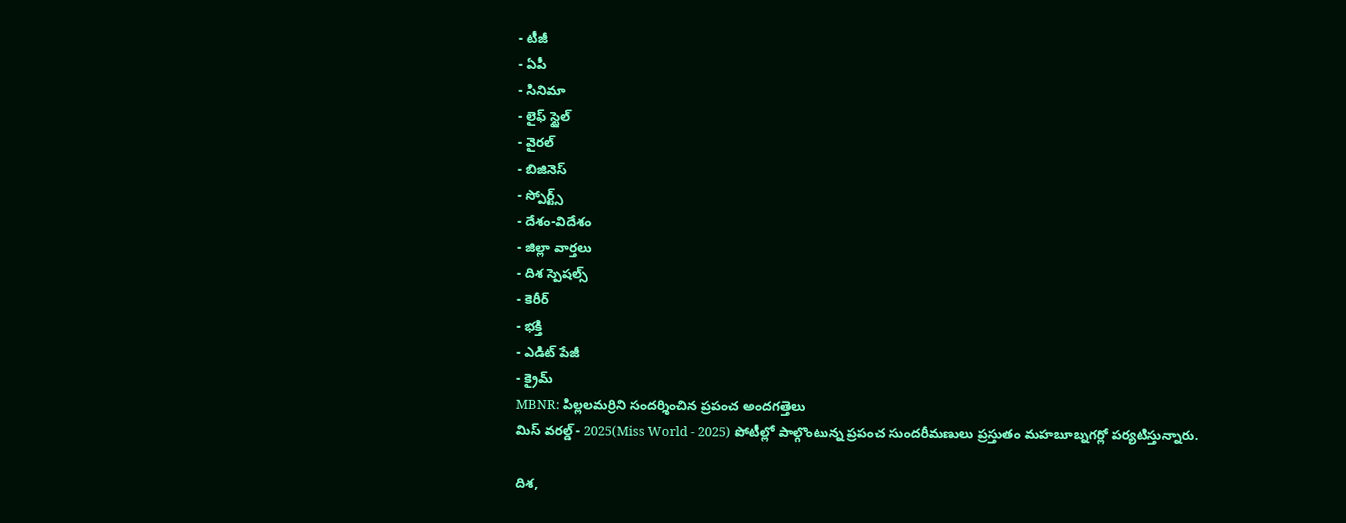- టీజీ
- ఏపీ
- సినిమా
- లైఫ్ స్టైల్
- వైరల్
- బిజినెస్
- స్పోర్ట్స్
- దేశం-విదేశం
- జిల్లా వార్తలు
- దిశ స్పెషల్స్
- కెరీర్
- భక్తి
- ఎడిట్ పేజీ
- క్రైమ్
MBNR: పిల్లలమర్రిని సందర్శించిన ప్రపంచ అందగత్తెలు
మిస్ వరల్డ్ - 2025(Miss World - 2025) పోటీల్లో పాల్గొంటున్న ప్రపంచ సుందరీమణులు ప్రస్తుతం మహబూబ్నగర్లో పర్యటిస్తున్నారు.

దిశ,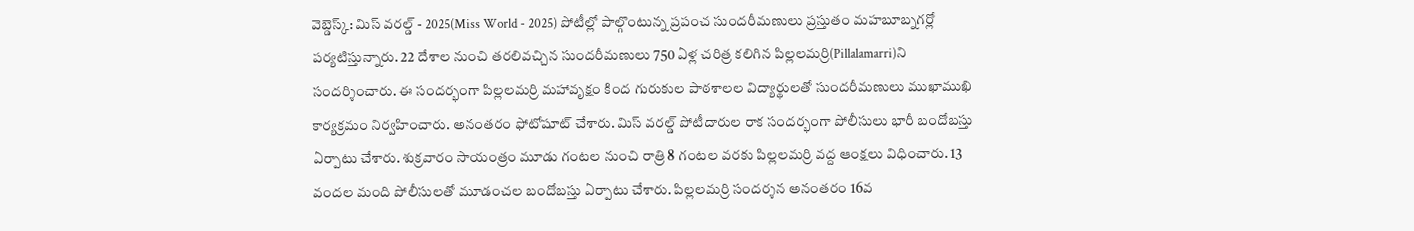వెబ్డెస్క్: మిస్ వరల్డ్ - 2025(Miss World - 2025) పోటీల్లో పాల్గొంటున్న ప్రపంచ సుందరీమణులు ప్రస్తుతం మహబూబ్నగర్లో పర్యటిస్తున్నారు. 22 దేశాల నుంచి తరలివచ్చిన సుందరీమణులు 750 ఏళ్ల చరిత్ర కలిగిన పిల్లలమర్రి(Pillalamarri)ని సందర్శించారు. ఈ సందర్భంగా పిల్లలమర్రి మహావృక్షం కింద గురుకుల పాఠశాలల విద్యార్థులతో సుందరీమణులు ముఖాముఖి కార్యక్రమం నిర్వహించారు. అనంతరం ఫోటోషూట్ చేశారు. మిస్ వరల్డ్ పోటీదారుల రాక సందర్భంగా పోలీసులు భారీ బందోబస్తు ఏర్పాటు చేశారు. శుక్రవారం సాయంత్రం మూడు గంటల నుంచి రాత్రి 8 గంటల వరకు పిల్లలమర్రి వద్ద ఆంక్షలు విధించారు. 13 వందల మంది పోలీసులతో మూడంచల బందోబస్తు ఏర్పాటు చేశారు. పిల్లలమర్రి సందర్శన అనంతరం 16వ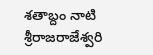శతాబ్దం నాటి శ్రీరాజరాజేశ్వరి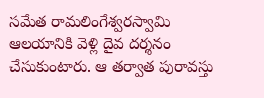సమేత రామలింగేశ్వరస్వామి ఆలయానికి వెళ్లి దైవ దర్శనం చేసుకుంటారు. ఆ తర్వాత పురావస్తు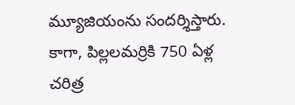మ్యూజియంను సందర్శిస్తారు. కాగా, పిల్లలమర్రికి 750 ఏళ్ల చరిత్ర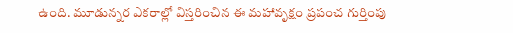ఉంది. మూడున్నర ఎకరాల్లో విస్తరించిన ఈ మహావృక్షం ప్రపంచ గుర్తింపు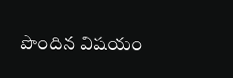పొందిన విషయం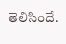తెలిసిందే.